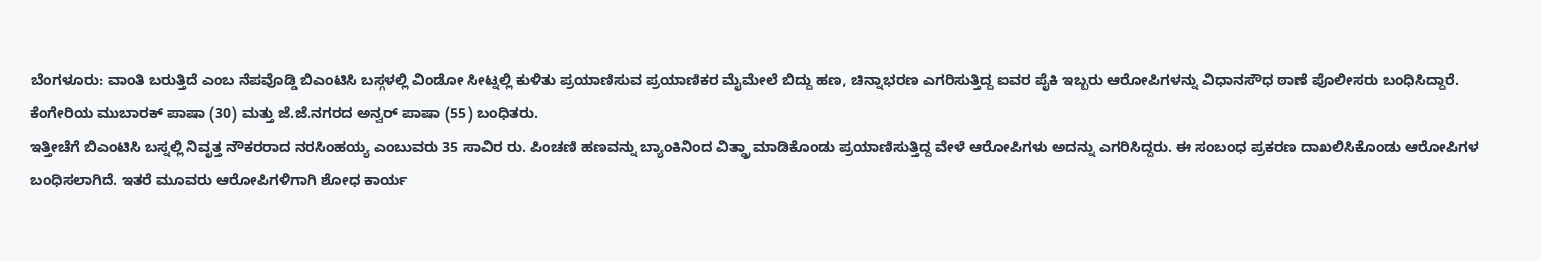ಬೆಂಗಳೂರು: ವಾಂತಿ ಬರುತ್ತಿದೆ ಎಂಬ ನೆಪವೊಡ್ಡಿ ಬಿಎಂಟಿಸಿ ಬಸ್ಗಳಲ್ಲಿ ವಿಂಡೋ ಸೀಟ್ನಲ್ಲಿ ಕುಳಿತು ಪ್ರಯಾಣಿಸುವ ಪ್ರಯಾಣಿಕರ ಮೈಮೇಲೆ ಬಿದ್ದು ಹಣ, ಚಿನ್ನಾಭರಣ ಎಗರಿಸುತ್ತಿದ್ದ ಐವರ ಪೈಕಿ ಇಬ್ಬರು ಆರೋಪಿಗಳನ್ನು ವಿಧಾನಸೌಧ ಠಾಣೆ ಪೊಲೀಸರು ಬಂಧಿಸಿದ್ದಾರೆ.
ಕೆಂಗೇರಿಯ ಮುಬಾರಕ್ ಪಾಷಾ (30) ಮತ್ತು ಜೆ.ಜೆ.ನಗರದ ಅನ್ವರ್ ಪಾಷಾ (55) ಬಂಧಿತರು.
ಇತ್ತೀಚೆಗೆ ಬಿಎಂಟಿಸಿ ಬಸ್ನಲ್ಲಿ ನಿವೃತ್ತ ನೌಕರರಾದ ನರಸಿಂಹಯ್ಯ ಎಂಬುವರು 35 ಸಾವಿರ ರು. ಪಿಂಚಣಿ ಹಣವನ್ನು ಬ್ಯಾಂಕಿನಿಂದ ವಿತ್ಡ್ರಾ ಮಾಡಿಕೊಂಡು ಪ್ರಯಾಣಿಸುತ್ತಿದ್ದ ವೇಳೆ ಆರೋಪಿಗಳು ಅದನ್ನು ಎಗರಿಸಿದ್ದರು. ಈ ಸಂಬಂಧ ಪ್ರಕರಣ ದಾಖಲಿಸಿಕೊಂಡು ಆರೋಪಿಗಳ ಬಂಧಿಸಲಾಗಿದೆ. ಇತರೆ ಮೂವರು ಆರೋಪಿಗಳಿಗಾಗಿ ಶೋಧ ಕಾರ್ಯ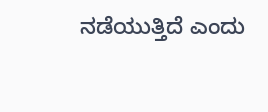ನಡೆಯುತ್ತಿದೆ ಎಂದು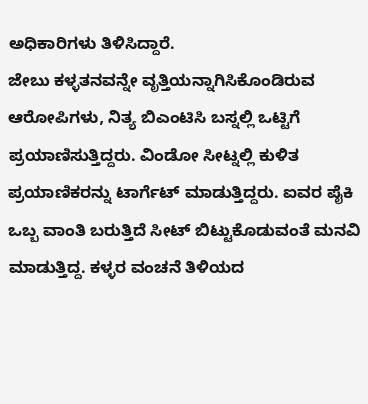ಅಧಿಕಾರಿಗಳು ತಿಳಿಸಿದ್ದಾರೆ.
ಜೇಬು ಕಳ್ಳತನವನ್ನೇ ವೃತ್ತಿಯನ್ನಾಗಿಸಿಕೊಂಡಿರುವ ಆರೋಪಿಗಳು, ನಿತ್ಯ ಬಿಎಂಟಿಸಿ ಬಸ್ನಲ್ಲಿ ಒಟ್ಟಿಗೆ ಪ್ರಯಾಣಿಸುತ್ತಿದ್ದರು. ವಿಂಡೋ ಸೀಟ್ನಲ್ಲಿ ಕುಳಿತ ಪ್ರಯಾಣಿಕರನ್ನು ಟಾರ್ಗೆಟ್ ಮಾಡುತ್ತಿದ್ದರು. ಐವರ ಪೈಕಿ ಒಬ್ಬ ವಾಂತಿ ಬರುತ್ತಿದೆ ಸೀಟ್ ಬಿಟ್ಟುಕೊಡುವಂತೆ ಮನವಿ ಮಾಡುತ್ತಿದ್ದ. ಕಳ್ಳರ ವಂಚನೆ ತಿಳಿಯದ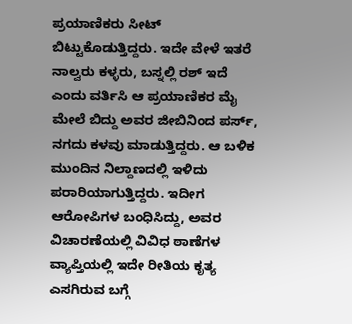ಪ್ರಯಾಣಿಕರು ಸೀಟ್ ಬಿಟ್ಟುಕೊಡುತ್ತಿದ್ದರು. ಇದೇ ವೇಳೆ ಇತರೆ ನಾಲ್ವರು ಕಳ್ಳರು, ಬಸ್ನಲ್ಲಿ ರಶ್ ಇದೆ ಎಂದು ವರ್ತಿಸಿ ಆ ಪ್ರಯಾಣಿಕರ ಮೈ ಮೇಲೆ ಬಿದ್ದು ಅವರ ಜೀಬಿನಿಂದ ಪರ್ಸ್, ನಗದು ಕಳವು ಮಾಡುತ್ತಿದ್ದರು. ಆ ಬಳಿಕ ಮುಂದಿನ ನಿಲ್ದಾಣದಲ್ಲಿ ಇಳಿದು ಪರಾರಿಯಾಗುತ್ತಿದ್ದರು. ಇದೀಗ ಆರೋಪಿಗಳ ಬಂಧಿಸಿದ್ದು, ಅವರ ವಿಚಾರಣೆಯಲ್ಲಿ ವಿವಿಧ ಠಾಣೆಗಳ ವ್ಯಾಪ್ತಿಯಲ್ಲಿ ಇದೇ ರೀತಿಯ ಕೃತ್ಯ ಎಸಗಿರುವ ಬಗ್ಗೆ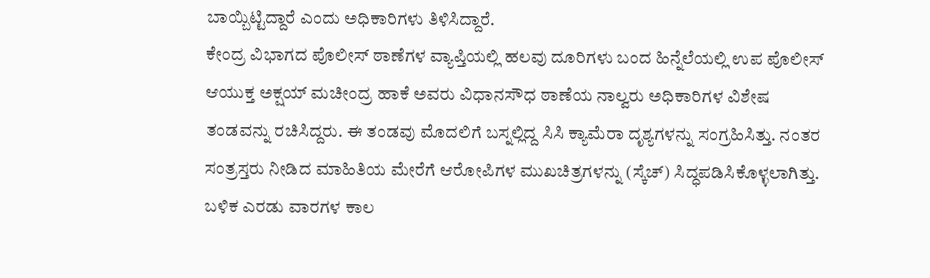ಬಾಯ್ಬಿಟ್ಟಿದ್ದಾರೆ ಎಂದು ಅಧಿಕಾರಿಗಳು ತಿಳಿಸಿದ್ದಾರೆ.
ಕೇಂದ್ರ ವಿಭಾಗದ ಪೊಲೀಸ್ ಠಾಣೆಗಳ ವ್ಯಾಪ್ತಿಯಲ್ಲಿ ಹಲವು ದೂರಿಗಳು ಬಂದ ಹಿನ್ನೆಲೆಯಲ್ಲಿ ಉಪ ಪೊಲೀಸ್ ಆಯುಕ್ತ ಅಕ್ಷಯ್ ಮಚೀಂದ್ರ ಹಾಕೆ ಅವರು ವಿಧಾನಸೌಧ ಠಾಣೆಯ ನಾಲ್ವರು ಅಧಿಕಾರಿಗಳ ವಿಶೇಷ ತಂಡವನ್ನು ರಚಿಸಿದ್ದರು. ಈ ತಂಡವು ಮೊದಲಿಗೆ ಬಸ್ನಲ್ಲಿದ್ದ ಸಿಸಿ ಕ್ಯಾಮೆರಾ ದೃಶ್ಯಗಳನ್ನು ಸಂಗ್ರಹಿಸಿತ್ತು. ನಂತರ ಸಂತ್ರಸ್ತರು ನೀಡಿದ ಮಾಹಿತಿಯ ಮೇರೆಗೆ ಆರೋಪಿಗಳ ಮುಖಚಿತ್ರಗಳನ್ನು (ಸ್ಕೆಚ್) ಸಿದ್ಧಪಡಿಸಿಕೊಳ್ಳಲಾಗಿತ್ತು.
ಬಳಿಕ ಎರಡು ವಾರಗಳ ಕಾಲ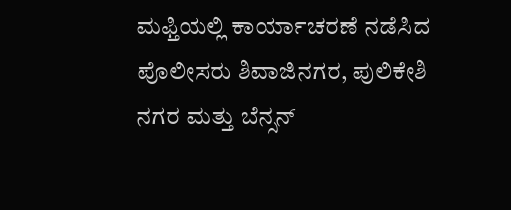ಮಫ್ತಿಯಲ್ಲಿ ಕಾರ್ಯಾಚರಣೆ ನಡೆಸಿದ ಪೊಲೀಸರು ಶಿವಾಜಿನಗರ, ಪುಲಿಕೇಶಿ ನಗರ ಮತ್ತು ಬೆನ್ಸನ್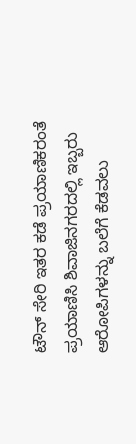ಟೌನ್ ಸೇರಿ ಇತರ ಕಡೆ ಪ್ರಯಾಣಿಕರಂತೆ ಪ್ರಯಾಣಿಸಿ ಶಿವಾಜಿನಗರದಲ್ಲಿ ಇಬ್ಬರು ಆರೋಪಿಗಳನ್ನು ಬಲೆಗೆ ಕೆಡವಲು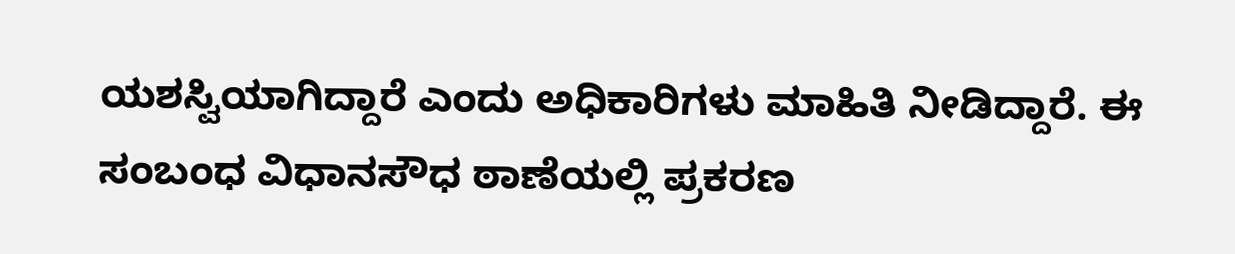ಯಶಸ್ವಿಯಾಗಿದ್ದಾರೆ ಎಂದು ಅಧಿಕಾರಿಗಳು ಮಾಹಿತಿ ನೀಡಿದ್ದಾರೆ. ಈ ಸಂಬಂಧ ವಿಧಾನಸೌಧ ಠಾಣೆಯಲ್ಲಿ ಪ್ರಕರಣ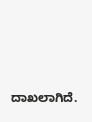ದಾಖಲಾಗಿದೆ.